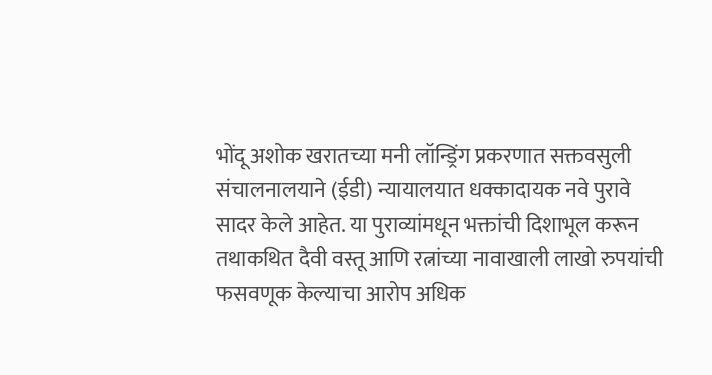भोंदू अशोक खरातच्या मनी लॉन्ड्रिंग प्रकरणात सक्तवसुली संचालनालयाने (ईडी) न्यायालयात धक्कादायक नवे पुरावे सादर केले आहेत. या पुराव्यांमधून भक्तांची दिशाभूल करून तथाकथित दैवी वस्तू आणि रत्नांच्या नावाखाली लाखो रुपयांची फसवणूक केल्याचा आरोप अधिक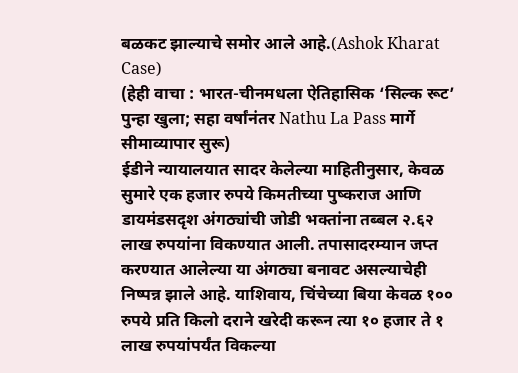बळकट झाल्याचे समोर आले आहे.(Ashok Kharat Case)
(हेही वाचा : भारत-चीनमधला ऐतिहासिक ‘सिल्क रूट’ पुन्हा खुला; सहा वर्षांनंतर Nathu La Pass मार्गे सीमाव्यापार सुरू)
ईडीने न्यायालयात सादर केलेल्या माहितीनुसार, केवळ सुमारे एक हजार रुपये किमतीच्या पुष्कराज आणि डायमंडसदृश अंगठ्यांची जोडी भक्तांना तब्बल २.६२ लाख रुपयांना विकण्यात आली. तपासादरम्यान जप्त करण्यात आलेल्या या अंगठ्या बनावट असल्याचेही निष्पन्न झाले आहे. याशिवाय, चिंचेच्या बिया केवळ १०० रुपये प्रति किलो दराने खरेदी करून त्या १० हजार ते १ लाख रुपयांपर्यंत विकल्या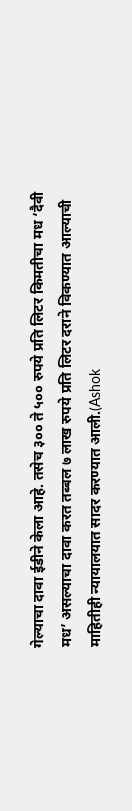गेल्याचा दावा ईडीने केला आहे. तसेच ३०० ते ५०० रुपये प्रति लिटर किमतीचा मध ‘दैवी मध’ असल्याचा दावा करत तब्बल ७ लाख रुपये प्रति लिटर दराने विकण्यात आल्याची माहितीही न्यायालयात सादर करण्यात आली.(Ashok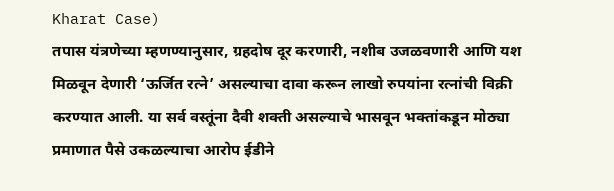Kharat Case)
तपास यंत्रणेच्या म्हणण्यानुसार, ग्रहदोष दूर करणारी, नशीब उजळवणारी आणि यश मिळवून देणारी ‘ऊर्जित रत्ने’ असल्याचा दावा करून लाखो रुपयांना रत्नांची विक्री करण्यात आली. या सर्व वस्तूंना दैवी शक्ती असल्याचे भासवून भक्तांकडून मोठ्या प्रमाणात पैसे उकळल्याचा आरोप ईडीने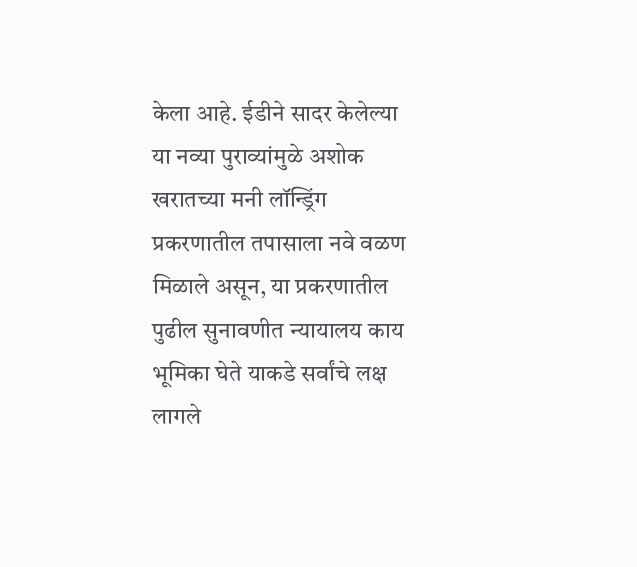केला आहे. ईडीने सादर केलेल्या या नव्या पुराव्यांमुळे अशोक खरातच्या मनी लॉन्ड्रिंग प्रकरणातील तपासाला नवे वळण मिळाले असून, या प्रकरणातील पुढील सुनावणीत न्यायालय काय भूमिका घेते याकडे सर्वांचे लक्ष लागले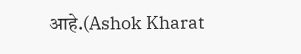आहे.(Ashok Kharat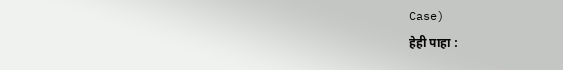Case)
हेही पाहा :